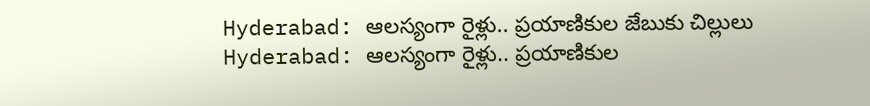Hyderabad: ఆలస్యంగా రైళ్లు.. ప్రయాణికుల జేబుకు చిల్లులు
Hyderabad: ఆలస్యంగా రైళ్లు.. ప్రయాణికుల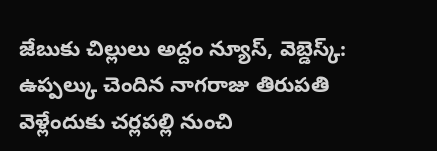జేబుకు చిల్లులు అద్దం న్యూస్, వెబ్డెస్క్: ఉప్పల్కు చెందిన నాగరాజు తిరుపతి వెళ్లేందుకు చర్లపల్లి నుంచి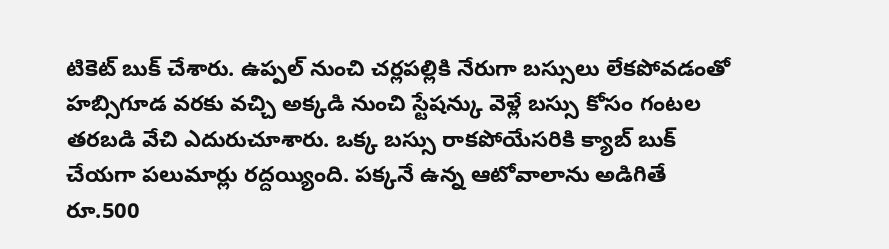టికెట్ బుక్ చేశారు. ఉప్పల్ నుంచి చర్లపల్లికి నేరుగా బస్సులు లేకపోవడంతో హబ్సిగూడ వరకు వచ్చి అక్కడి నుంచి స్టేషన్కు వెళ్లే బస్సు కోసం గంటల తరబడి వేచి ఎదురుచూశారు. ఒక్క బస్సు రాకపోయేసరికి క్యాబ్ బుక్ చేయగా పలుమార్లు రద్దయ్యింది. పక్కనే ఉన్న ఆటోవాలాను అడిగితే రూ.500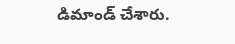డిమాండ్ చేశారు.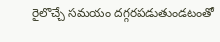రైలొచ్చే సమయం దగ్గరపడుతుండటంతో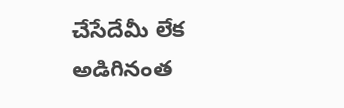చేసేదేమీ లేక అడిగినంత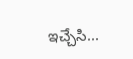ఇచ్చేసి...